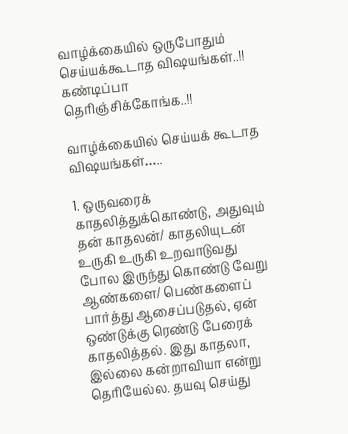வாழ்க்கையில் ஒருபோதும் செய்யக்கூடாத விஷயங்கள்..!! கண்டிப்பா தெரிஞ்சிக்கோங்க..!!

வாழ்க்கையில் செய்யக் கூடாத விஷயங்கள்…..

1. ஒருவரைக் காதலித்துக்கொண்டு, அதுவும் தன் காதலன்/ காதலியுடன் உருகி உருகி உறவாடுவது போல இருந்து கொண்டு வேறு ஆண்களை/ பெண்களைப் பார்த்து ஆசைப்படுதல், ஏன் ஒண்டுக்கு ரெண்டு பேரைக் காதலித்தல். இது காதலா, இல்லை கன்றாவியா என்று தெரியேல்ல. தயவு செய்து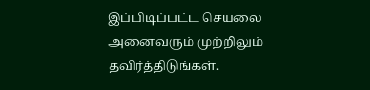இப்பிடிப்பட்ட செயலை அனைவரும் முற்றிலும் தவிர்த்திடுங்கள்.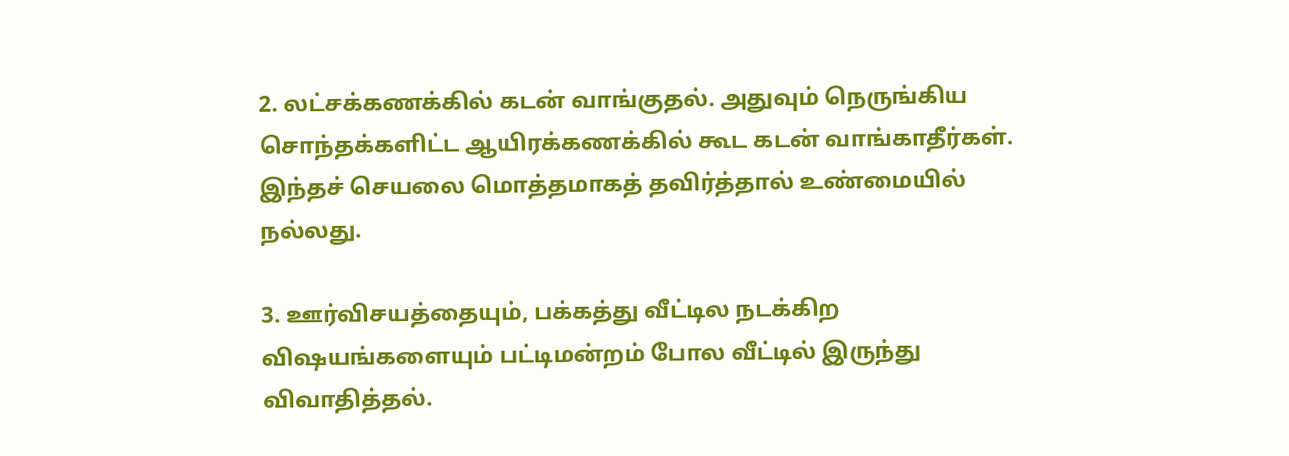2. லட்சக்கணக்கில் கடன் வாங்குதல். அதுவும் நெருங்கிய சொந்தக்களிட்ட ஆயிரக்கணக்கில் கூட கடன் வாங்காதீர்கள். இந்தச் செயலை மொத்தமாகத் தவிர்த்தால் உண்மையில் நல்லது.

3. ஊர்விசயத்தையும், பக்கத்து வீட்டில நடக்கிற விஷயங்களையும் பட்டிமன்றம் போல வீட்டில் இருந்து விவாதித்தல்.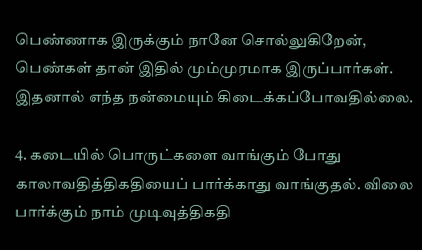பெண்ணாக இருக்கும் நானே சொல்லுகிறேன், பெண்கள் தான் இதில் மும்முரமாக இருப்பார்கள். இதனால் எந்த நன்மையும் கிடைக்கப்போவதில்லை.

4. கடையில் பொருட்களை வாங்கும் போது காலாவதித்திகதியைப் பார்க்காது வாங்குதல். விலை பார்க்கும் நாம் முடிவுத்திகதி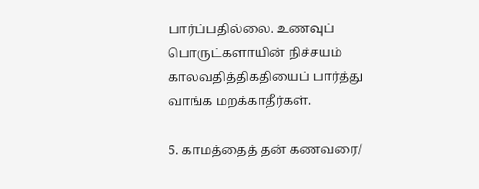பார்ப்பதில்லை. உணவுப் பொருட்களாயின் நிச்சயம் காலவதித்திகதியைப் பார்த்து வாங்க மறக்காதீர்கள்.

5. காமத்தைத் தன் கணவரை/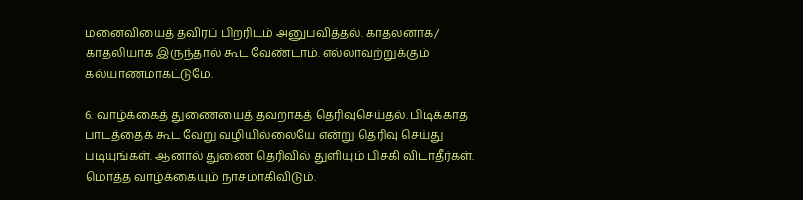மனைவியைத் தவிரப் பிறரிடம் அனுபவித்தல். காதலனாக/ காதலியாக இருந்தால் கூட வேண்டாம். எல்லாவற்றுக்கும் கல்யாணமாகட்டுமே.

6. வாழ்க்கைத் துணையைத் தவறாகத் தெரிவுசெய்தல். பிடிக்காத பாடத்தைக் கூட வேறு வழியில்லையே என்று தெரிவு செய்து படியுங்கள். ஆனால் துணை தெரிவில் துளியும் பிசகி விடாதீர்கள். மொத்த வாழ்க்கையும் நாசமாகிவிடும்.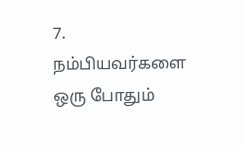7. நம்பியவர்களை ஒரு போதும்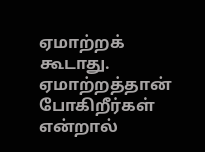ஏமாற்றக் கூடாது. ஏமாற்றத்தான் போகிறீர்கள் என்றால்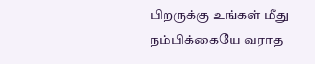பிறருக்கு உங்கள் மீது நம்பிக்கையே வராத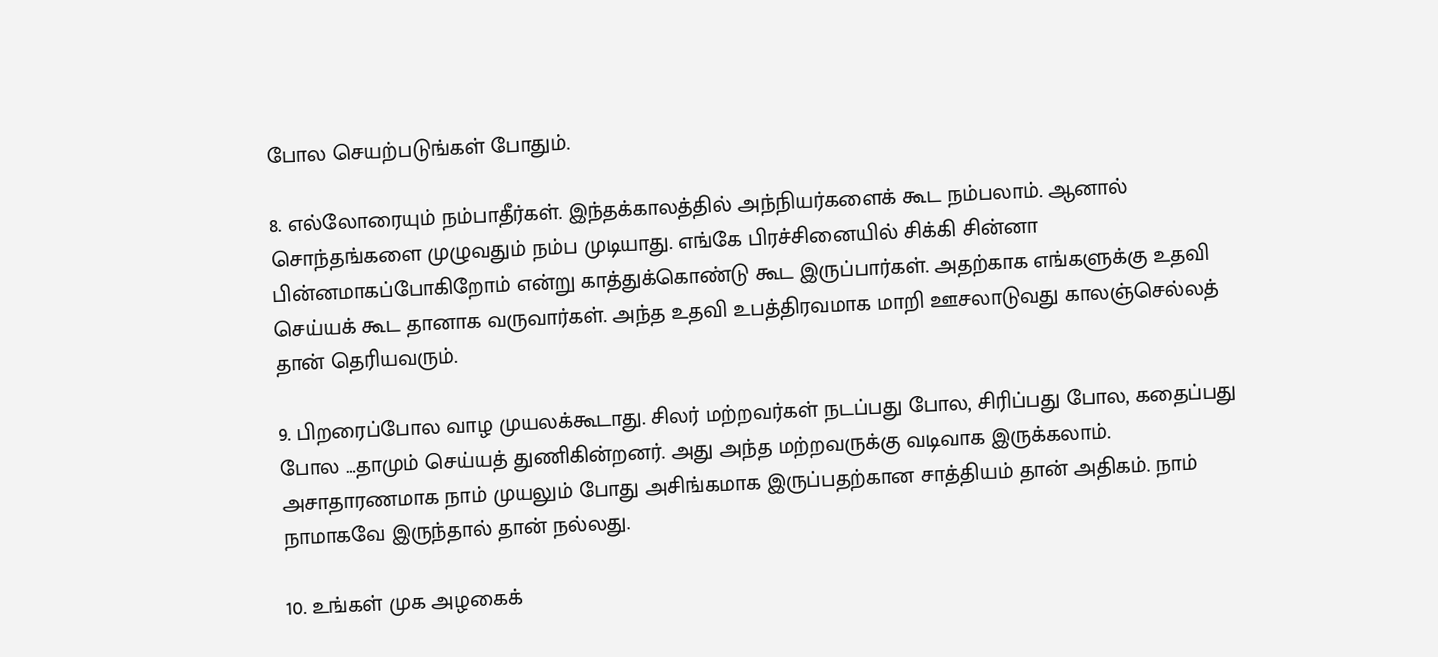போல செயற்படுங்கள் போதும்.

8. எல்லோரையும் நம்பாதீர்கள். இந்தக்காலத்தில் அந்நியர்களைக் கூட நம்பலாம். ஆனால் சொந்தங்களை முழுவதும் நம்ப முடியாது. எங்கே பிரச்சினையில் சிக்கி சின்னா பின்னமாகப்போகிறோம் என்று காத்துக்கொண்டு கூட இருப்பார்கள். அதற்காக எங்களுக்கு உதவி செய்யக் கூட தானாக வருவார்கள். அந்த உதவி உபத்திரவமாக மாறி ஊசலாடுவது காலஞ்செல்லத் தான் தெரியவரும்.

9. பிறரைப்போல வாழ முயலக்கூடாது. சிலர் மற்றவர்கள் நடப்பது போல, சிரிப்பது போல, கதைப்பது போல …தாமும் செய்யத் துணிகின்றனர். அது அந்த மற்றவருக்கு வடிவாக இருக்கலாம். அசாதாரணமாக நாம் முயலும் போது அசிங்கமாக இருப்பதற்கான சாத்தியம் தான் அதிகம். நாம் நாமாகவே இருந்தால் தான் நல்லது.

10. உங்கள் முக அழகைக்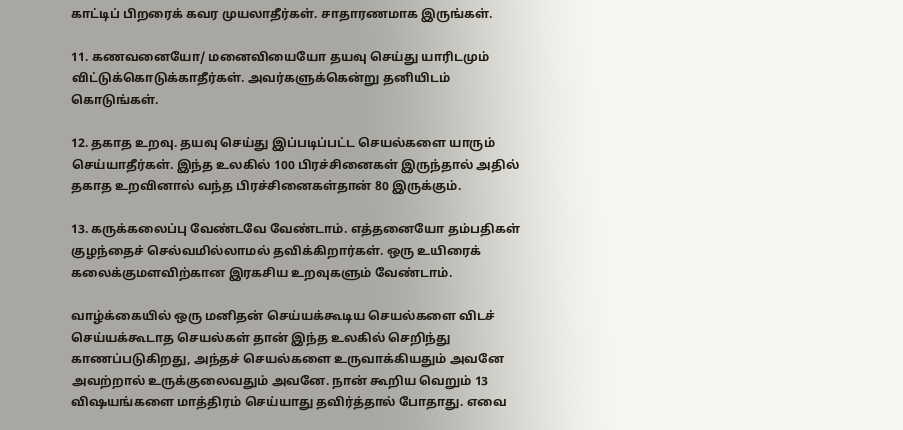காட்டிப் பிறரைக் கவர முயலாதீர்கள். சாதாரணமாக இருங்கள்.

11. கணவனையோ/ மனைவியையோ தயவு செய்து யாரிடமும் விட்டுக்கொடுக்காதீர்கள். அவர்களுக்கென்று தனியிடம் கொடுங்கள்.

12. தகாத உறவு. தயவு செய்து இப்படிப்பட்ட செயல்களை யாரும் செய்யாதீர்கள். இந்த உலகில் 100 பிரச்சினைகள் இருந்தால் அதில் தகாத உறவினால் வந்த பிரச்சினைகள்தான் 80 இருக்கும்.

13. கருக்கலைப்பு வேண்டவே வேண்டாம். எத்தனையோ தம்பதிகள் குழந்தைச் செல்வமில்லாமல் தவிக்கிறார்கள். ஒரு உயிரைக் கலைக்குமளவிற்கான இரகசிய உறவுகளும் வேண்டாம்.

வாழ்க்கையில் ஒரு மனிதன் செய்யக்கூடிய செயல்களை விடச் செய்யக்கூடாத செயல்கள் தான் இந்த உலகில் செறிந்து காணப்படுகிறது, அந்தச் செயல்களை உருவாக்கியதும் அவனே அவற்றால் உருக்குலைவதும் அவனே. நான் கூறிய வெறும் 13 விஷயங்களை மாத்திரம் செய்யாது தவிர்த்தால் போதாது. எவை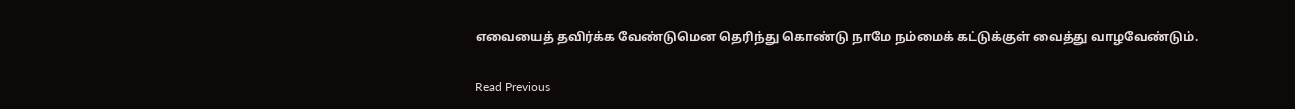எவையைத் தவிர்க்க வேண்டுமென தெரிந்து கொண்டு நாமே நம்மைக் கட்டுக்குள் வைத்து வாழவேண்டும்.

Read Previous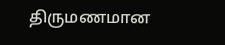திருமணமான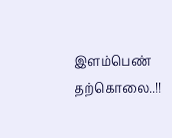இளம்பெண் தற்கொலை..!!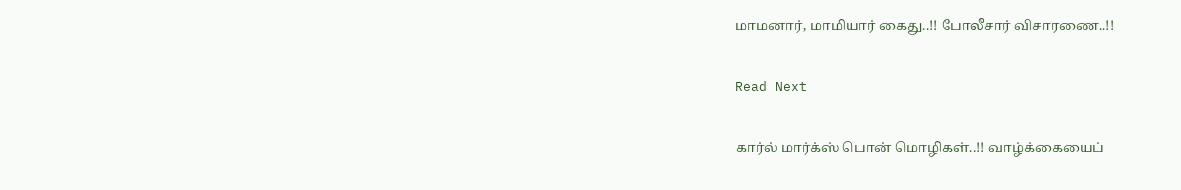மாமனார், மாமியார் கைது..!! போலீசார் விசாரணை..!!

Read Next

கார்ல் மார்க்ஸ் பொன் மொழிகள்..!! வாழ்க்கையைப்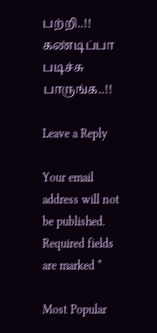பற்றி..!! கண்டிப்பா படிச்சு பாருங்க..!!

Leave a Reply

Your email address will not be published. Required fields are marked *

Most Popular